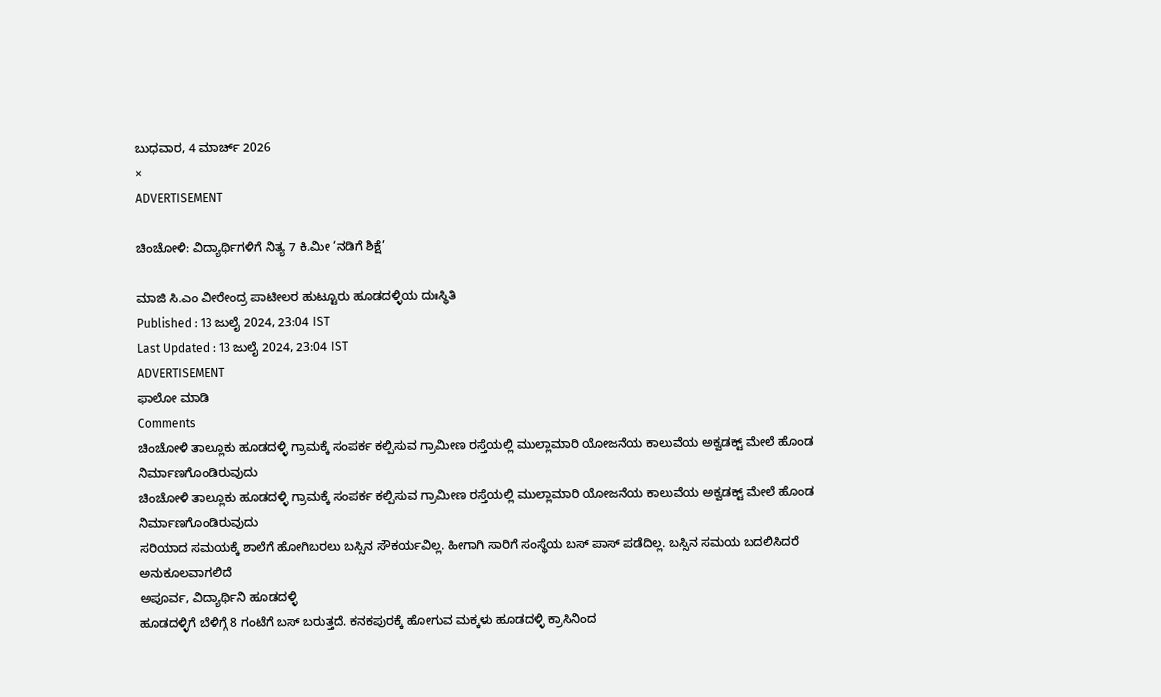ಬುಧವಾರ, 4 ಮಾರ್ಚ್ 2026
×
ADVERTISEMENT

ಚಿಂಚೋಳಿ: ವಿದ್ಯಾರ್ಥಿಗಳಿಗೆ ನಿತ್ಯ 7 ಕಿ.ಮೀ ‘ನಡಿಗೆ ಶಿಕ್ಷೆ’

ಮಾಜಿ ಸಿ.ಎಂ ವೀರೇಂದ್ರ ಪಾಟೀಲರ ಹುಟ್ಟೂರು ಹೂಡದಳ್ಳಿಯ ದುಃಸ್ಥಿತಿ
Published : 13 ಜುಲೈ 2024, 23:04 IST
Last Updated : 13 ಜುಲೈ 2024, 23:04 IST
ADVERTISEMENT
ಫಾಲೋ ಮಾಡಿ
Comments
ಚಿಂಚೋಳಿ ತಾಲ್ಲೂಕು ಹೂಡದಳ್ಳಿ ಗ್ರಾಮಕ್ಕೆ ಸಂಪರ್ಕ ಕಲ್ಪಿಸುವ ಗ್ರಾಮೀಣ ರಸ್ತೆಯಲ್ಲಿ ಮುಲ್ಲಾಮಾರಿ ಯೋಜನೆಯ ಕಾಲುವೆಯ ಅಕ್ವಡಕ್ಟ್ ಮೇಲೆ ಹೊಂಡ ನಿರ್ಮಾಣಗೊಂಡಿರುವುದು
ಚಿಂಚೋಳಿ ತಾಲ್ಲೂಕು ಹೂಡದಳ್ಳಿ ಗ್ರಾಮಕ್ಕೆ ಸಂಪರ್ಕ ಕಲ್ಪಿಸುವ ಗ್ರಾಮೀಣ ರಸ್ತೆಯಲ್ಲಿ ಮುಲ್ಲಾಮಾರಿ ಯೋಜನೆಯ ಕಾಲುವೆಯ ಅಕ್ವಡಕ್ಟ್ ಮೇಲೆ ಹೊಂಡ ನಿರ್ಮಾಣಗೊಂಡಿರುವುದು
ಸರಿಯಾದ ಸಮಯಕ್ಕೆ ಶಾಲೆಗೆ ಹೋಗಿಬರಲು ಬಸ್ಸಿನ ಸೌಕರ್ಯವಿಲ್ಲ. ಹೀಗಾಗಿ ಸಾರಿಗೆ ಸಂಸ್ಥೆಯ ಬಸ್‌ ಪಾಸ್ ಪಡೆದಿಲ್ಲ. ಬಸ್ಸಿನ ಸಮಯ ಬದಲಿಸಿದರೆ ಅನುಕೂಲವಾಗಲಿದೆ
ಅಪೂರ್ವ, ವಿದ್ಯಾರ್ಥಿನಿ ಹೂಡದಳ್ಳಿ
ಹೂಡದಳ್ಳಿಗೆ ಬೆಳಿಗ್ಗೆ 8 ಗಂಟೆಗೆ ಬಸ್ ಬರುತ್ತದೆ. ಕನಕಪುರಕ್ಕೆ ಹೋಗುವ ಮಕ್ಕಳು ಹೂಡದಳ್ಳಿ ಕ್ರಾಸಿನಿಂದ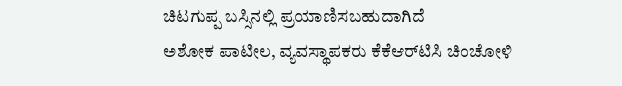ಚಿಟಗುಪ್ಪ ಬಸ್ಸಿನಲ್ಲಿ ಪ್ರಯಾಣಿಸಬಹುದಾಗಿದೆ
ಅಶೋಕ ಪಾಟೀಲ, ವ್ಯವಸ್ಥಾಪಕರು ಕೆಕೆಆರ್‌ಟಿಸಿ ಚಿಂಚೋಳಿ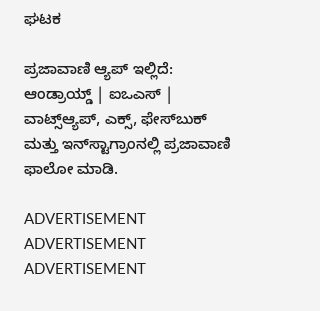ಘಟಕ

ಪ್ರಜಾವಾಣಿ ಆ್ಯಪ್ ಇಲ್ಲಿದೆ: ಆಂಡ್ರಾಯ್ಡ್ | ಐಒಎಸ್ | ವಾಟ್ಸ್ಆ್ಯಪ್, ಎಕ್ಸ್, ಫೇಸ್‌ಬುಕ್ ಮತ್ತು ಇನ್‌ಸ್ಟಾಗ್ರಾಂನಲ್ಲಿ ಪ್ರಜಾವಾಣಿ ಫಾಲೋ ಮಾಡಿ.

ADVERTISEMENT
ADVERTISEMENT
ADVERTISEMENT